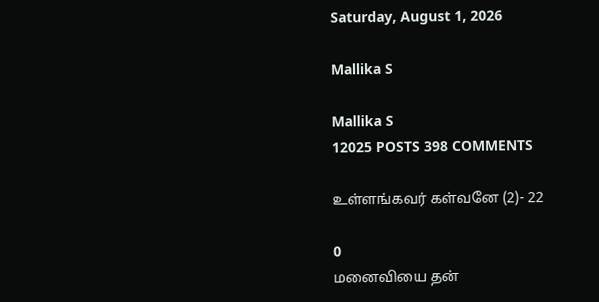Saturday, August 1, 2026

Mallika S

Mallika S
12025 POSTS 398 COMMENTS

உள்ளங்கவர் கள்வனே (2)- 22

0
மனைவியை தன்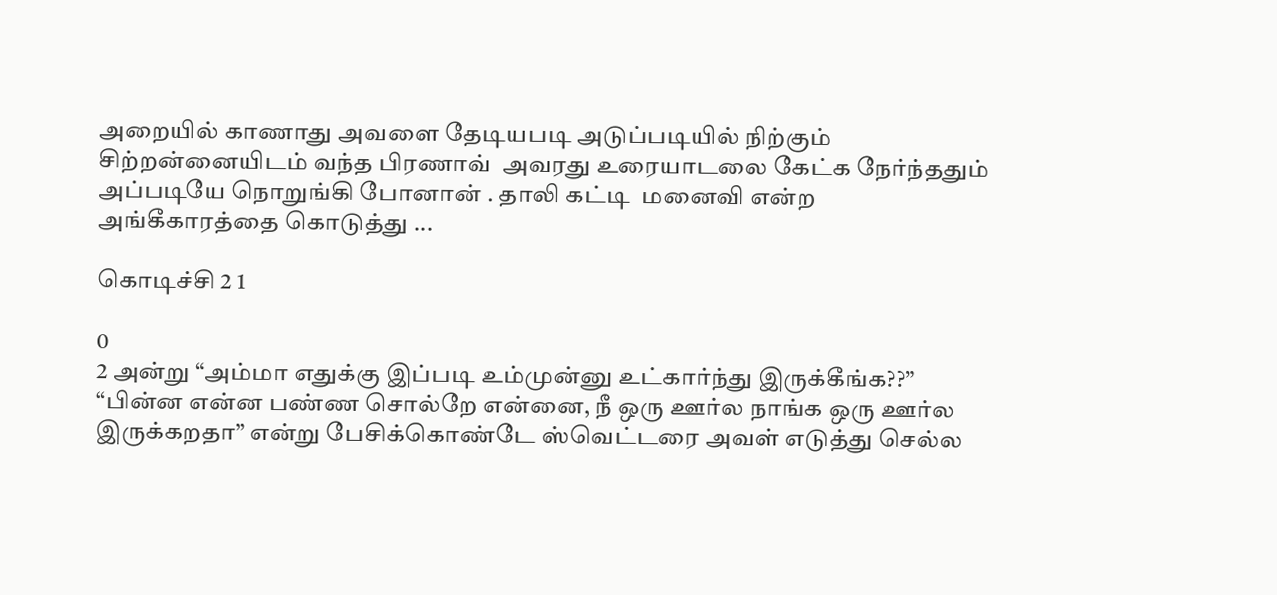அறையில் காணாது அவளை தேடியபடி அடுப்படியில் நிற்கும் சிற்றன்னையிடம் வந்த பிரணாவ்  அவரது உரையாடலை கேட்க நேர்ந்ததும் அப்படியே நொறுங்கி போனான் . தாலி கட்டி  மனைவி என்ற அங்கீகாரத்தை கொடுத்து ...

கொடிச்சி 2 1

0
2 அன்று “அம்மா எதுக்கு இப்படி உம்முன்னு உட்கார்ந்து இருக்கீங்க??” “பின்ன என்ன பண்ண சொல்றே என்னை, நீ ஒரு ஊர்ல நாங்க ஒரு ஊர்ல இருக்கறதா” என்று பேசிக்கொண்டே ஸ்வெட்டரை அவள் எடுத்து செல்ல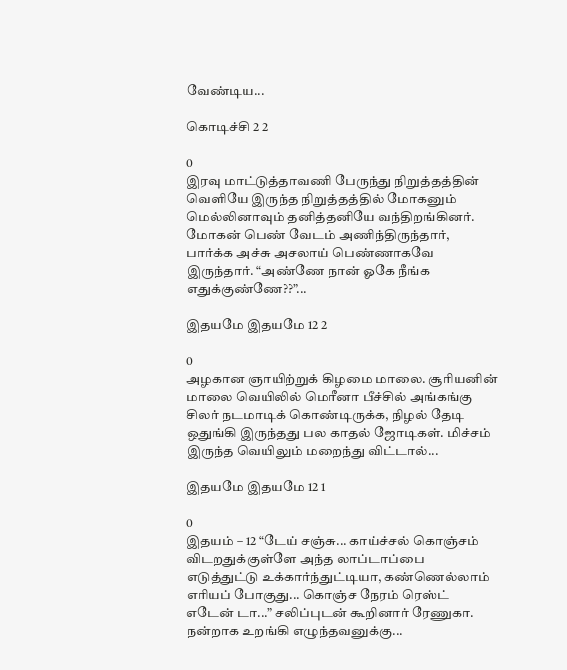வேண்டிய...

கொடிச்சி 2 2

0
இரவு மாட்டுத்தாவணி பேருந்து நிறுத்தத்தின் வெளியே இருந்த நிறுத்தத்தில் மோகனும் மெல்லினாவும் தனித்தனியே வந்திறங்கினர். மோகன் பெண் வேடம் அணிந்திருந்தார், பார்க்க அச்சு அசலாய் பெண்ணாகவே இருந்தார். “அண்ணே நான் ஓகே நீங்க எதுக்குண்ணே??”...

இதயமே இதயமே 12 2

0
அழகான ஞாயிற்றுக் கிழமை மாலை. சூரியனின் மாலை வெயிலில் மெரீனா பீச்சில் அங்கங்கு சிலர் நடமாடிக் கொண்டிருக்க, நிழல் தேடி ஒதுங்கி இருந்தது பல காதல் ஜோடிகள். மிச்சம் இருந்த வெயிலும் மறைந்து விட்டால்...

இதயமே இதயமே 12 1

0
இதயம் – 12 “டேய் சஞ்சு... காய்ச்சல் கொஞ்சம் விடறதுக்குள்ளே அந்த லாப்டாப்பை எடுத்துட்டு உக்கார்ந்துட்டியா, கண்ணெல்லாம் எரியப் போகுது... கொஞ்ச நேரம் ரெஸ்ட் எடேன் டா...” சலிப்புடன் கூறினார் ரேணுகா. நன்றாக உறங்கி எழுந்தவனுக்கு...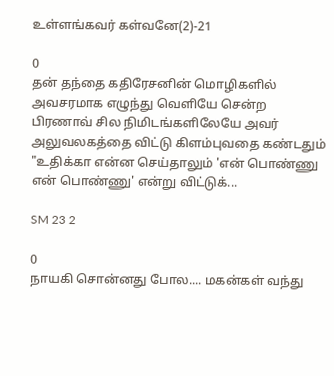உள்ளங்கவர் கள்வனே(2)-21

0
தன் தந்தை கதிரேசனின் மொழிகளில் அவசரமாக எழுந்து வெளியே சென்ற பிரணாவ் சில நிமிடங்களிலேயே அவர் அலுவலகத்தை விட்டு கிளம்புவதை கண்டதும் "உதிக்கா என்ன செய்தாலும் 'என் பொண்ணு என் பொண்ணு' என்று விட்டுக்...

SM 23 2

0
நாயகி சொன்னது போல.... மகன்கள் வந்து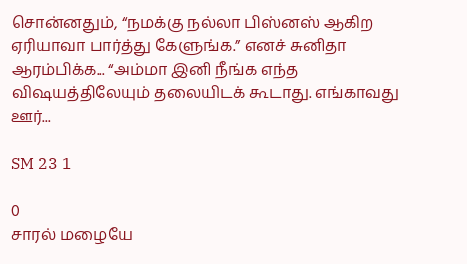சொன்னதும், “நமக்கு நல்லா பிஸ்னஸ் ஆகிற ஏரியாவா பார்த்து கேளுங்க.” எனச் சுனிதா ஆரம்பிக்க... “அம்மா இனி நீங்க எந்த விஷயத்திலேயும் தலையிடக் கூடாது. எங்காவது ஊர்...

SM 23 1

0
சாரல் மழையே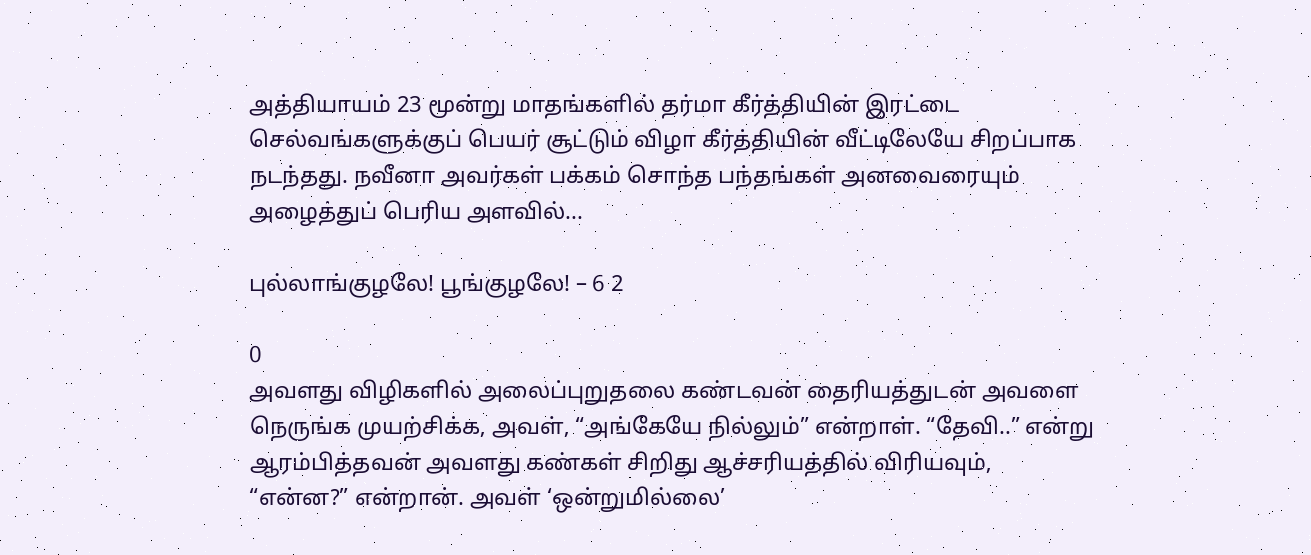அத்தியாயம் 23 மூன்று மாதங்களில் தர்மா கீர்த்தியின் இரட்டை செல்வங்களுக்குப் பெயர் சூட்டும் விழா கீர்த்தியின் வீட்டிலேயே சிறப்பாக நடந்தது. நவீனா அவர்கள் பக்கம் சொந்த பந்தங்கள் அனவைரையும் அழைத்துப் பெரிய அளவில்...

புல்லாங்குழலே! பூங்குழலே! – 6 2

0
அவளது விழிகளில் அலைப்புறுதலை கண்டவன் தைரியத்துடன் அவளை நெருங்க முயற்சிக்க, அவள், “அங்கேயே நில்லும்” என்றாள். “தேவி..” என்று ஆரம்பித்தவன் அவளது கண்கள் சிறிது ஆச்சரியத்தில் விரியவும்,  “என்ன?” என்றான். அவள் ‘ஒன்றுமில்லை’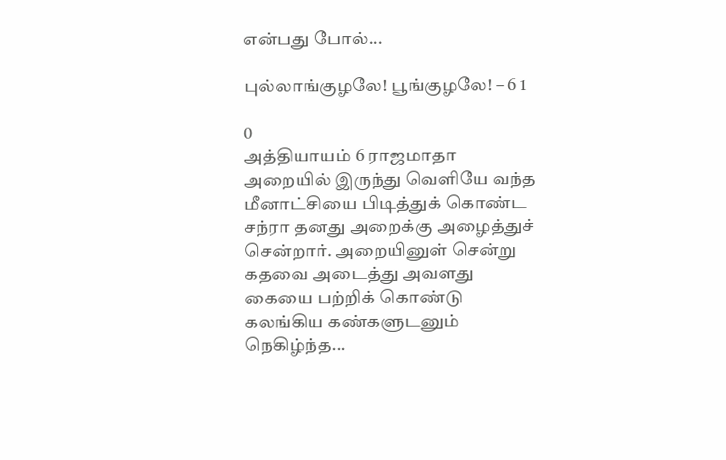என்பது போல்...

புல்லாங்குழலே! பூங்குழலே! – 6 1

0
அத்தியாயம் 6 ராஜமாதா அறையில் இருந்து வெளியே வந்த மீனாட்சியை பிடித்துக் கொண்ட சந்ரா தனது அறைக்கு அழைத்துச் சென்றார். அறையினுள் சென்று கதவை அடைத்து அவளது கையை பற்றிக் கொண்டு கலங்கிய கண்களுடனும் நெகிழ்ந்த...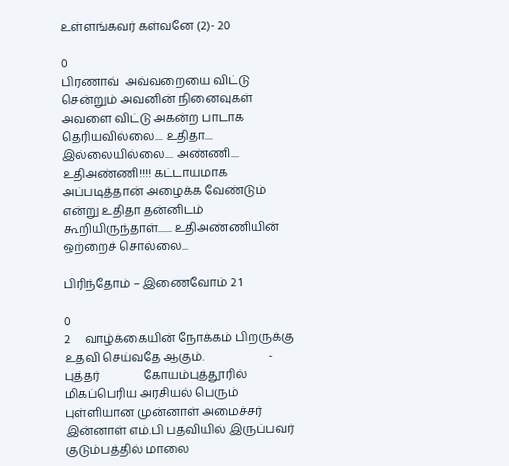உள்ளங்கவர் கள்வனே (2)- 20

0
பிரணாவ்  அவ்வறையை விட்டு சென்றும் அவனின் நினைவுகள் அவளை விட்டு அகன்ற பாடாக தெரியவில்லை.... உதிதா.... இல்லையில்லை.... அண்ணி.... உதிஅண்ணி!!!! கட்டாயமாக அப்படித்தான் அழைக்க வேண்டும் என்று உதிதா தன்னிடம் கூறியிருந்தாள்....... உதிஅண்ணியின் ஒற்றைச் சொல்லை...

பிரிந்தோம் – இணைவோம் 2 1

0
2     வாழ்க்கையின் நோக்கம் பிறருக்கு உதவி செய்வதே ஆகும்.                      - புத்தர்               கோயம்புத்தூரில் மிகப்பெரிய அரசியல் பெரும் புள்ளியான முன்னாள் அமைச்சர் இன்னாள் எம்.பி பதவியில் இருப்பவர் குடும்பத்தில் மாலை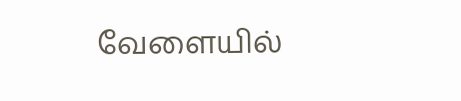வேளையில்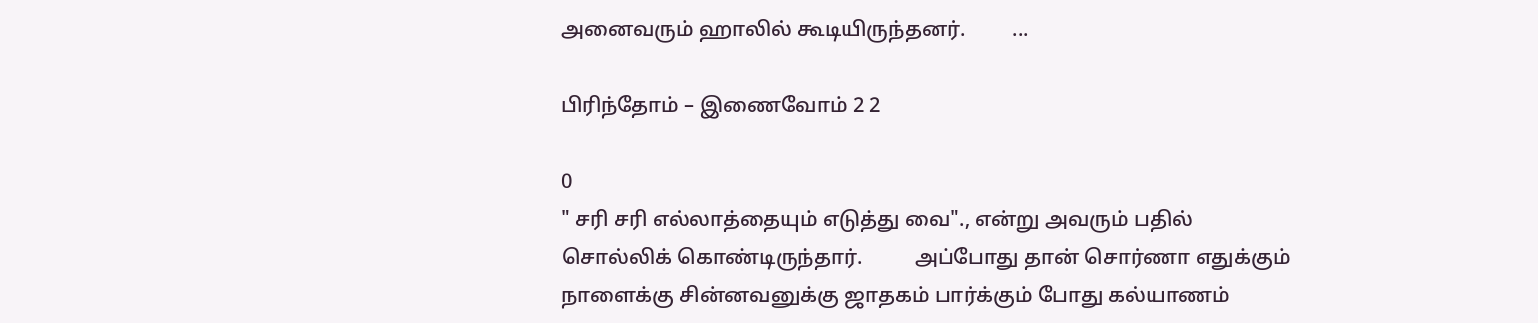அனைவரும் ஹாலில் கூடியிருந்தனர்.         ...

பிரிந்தோம் – இணைவோம் 2 2

0
" சரி சரி எல்லாத்தையும் எடுத்து வை"., என்று அவரும் பதில் சொல்லிக் கொண்டிருந்தார்.          அப்போது தான் சொர்ணா எதுக்கும் நாளைக்கு சின்னவனுக்கு ஜாதகம் பார்க்கும் போது கல்யாணம்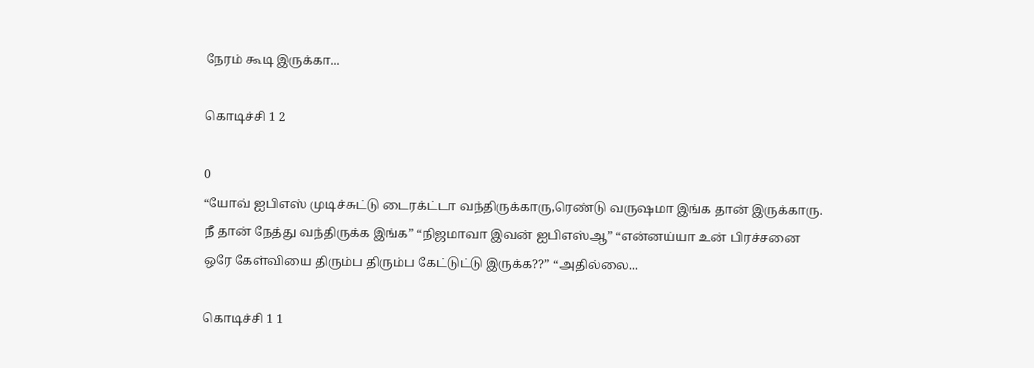நேரம் கூடி இருக்கா...

கொடிச்சி 1 2

0
“யோவ் ஐபிஎஸ் முடிச்சுட்டு டைரக்ட்டா வந்திருக்காரு,ரெண்டு வருஷமா இங்க தான் இருக்காரு. நீ தான் நேத்து வந்திருக்க இங்க” “நிஜமாவா இவன் ஐபிஎஸ்ஆ” “என்னய்யா உன் பிரச்சனை ஒரே கேள்வியை திரும்ப திரும்ப கேட்டுட்டு இருக்க??” “அதில்லை...

கொடிச்சி 1 1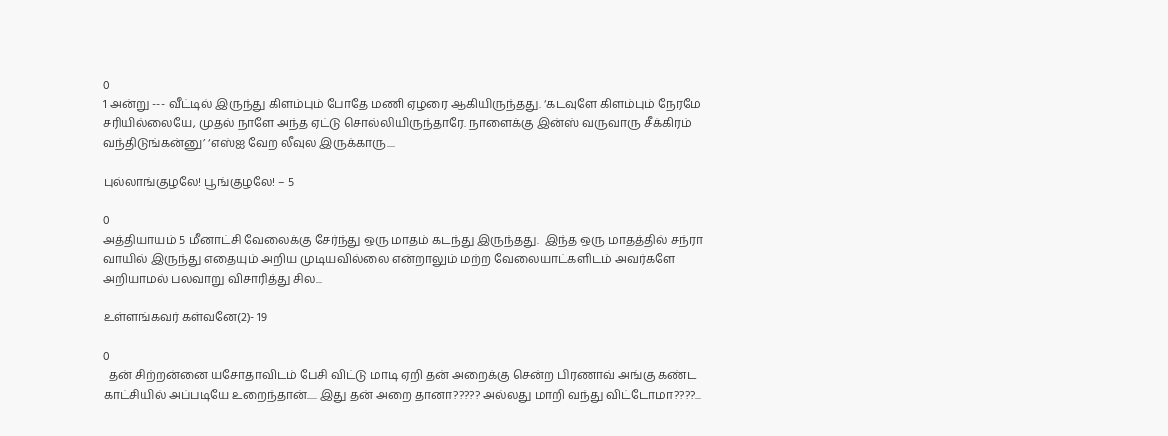0
1 அன்று --- வீட்டில் இருந்து கிளம்பும் போதே மணி ஏழரை ஆகியிருந்தது. ‘கடவுளே கிளம்பும் நேரமே சரியில்லையே, முதல் நாளே அந்த ஏட்டு சொல்லியிருந்தாரே. நாளைக்கு இன்ஸ் வருவாரு சீக்கிரம் வந்திடுங்கன்னு’ ‘எஸ்ஐ வேற லீவுல இருக்காரு....

புல்லாங்குழலே! பூங்குழலே! – 5

0
அத்தியாயம் 5 மீனாட்சி வேலைக்கு சேர்ந்து ஒரு மாதம் கடந்து இருந்தது.  இந்த ஒரு மாதத்தில் சந்ரா வாயில் இருந்து எதையும் அறிய முடியவில்லை என்றாலும் மற்ற வேலையாட்களிடம் அவர்களே அறியாமல் பலவாறு விசாரித்து சில...

உள்ளங்கவர் கள்வனே(2)- 19

0
  தன் சிற்றன்னை யசோதாவிடம் பேசி விட்டு மாடி ஏறி தன் அறைக்கு சென்ற பிரணாவ் அங்கு கண்ட காட்சியில் அப்படியே உறைந்தான்..... இது தன் அறை தானா????? அல்லது மாறி வந்து விட்டோமா????...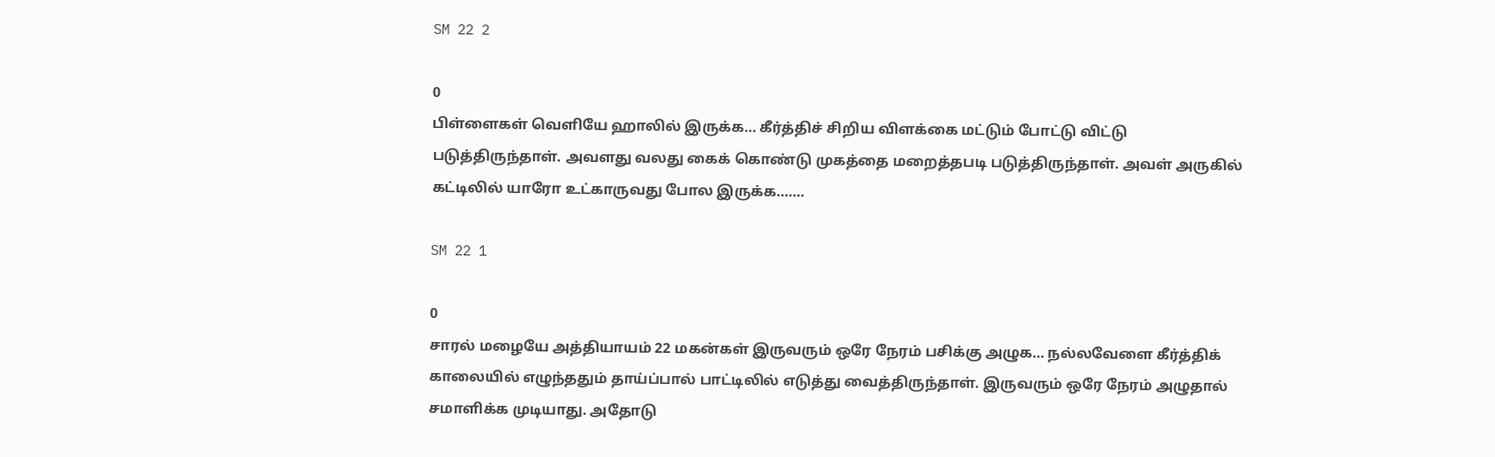SM 22 2

0
பிள்ளைகள் வெளியே ஹாலில் இருக்க... கீர்த்திச் சிறிய விளக்கை மட்டும் போட்டு விட்டு படுத்திருந்தாள். அவளது வலது கைக் கொண்டு முகத்தை மறைத்தபடி படுத்திருந்தாள். அவள் அருகில் கட்டிலில் யாரோ உட்காருவது போல இருக்க.......

SM 22 1

0
சாரல் மழையே அத்தியாயம் 22 மகன்கள் இருவரும் ஒரே நேரம் பசிக்கு அழுக... நல்லவேளை கீர்த்திக் காலையில் எழுந்ததும் தாய்ப்பால் பாட்டிலில் எடுத்து வைத்திருந்தாள். இருவரும் ஒரே நேரம் அழுதால் சமாளிக்க முடியாது. அதோடு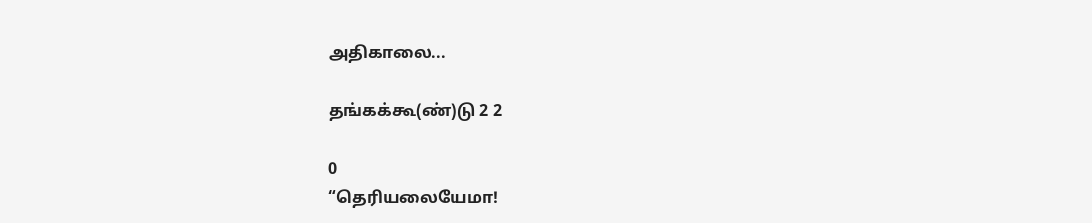அதிகாலை...

தங்கக்கூ(ண்)டு 2 2

0
“தெரியலையேமா!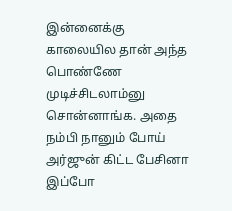இன்னைக்கு காலையில தான் அந்த பொண்ணே முடிச்சிடலாம்னு சொன்னாங்க. அதை நம்பி நானும் போய் அர்ஜுன் கிட்ட பேசினா இப்போ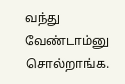வந்து வேண்டாம்னு சொல்றாங்க.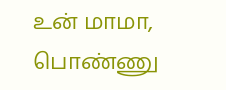உன் மாமா, பொண்ணு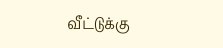வீட்டுக்கு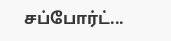சப்போர்ட்...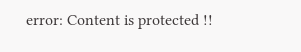error: Content is protected !!